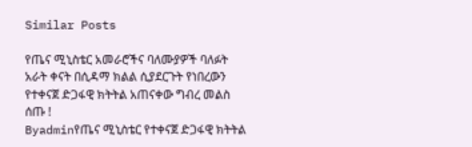Similar Posts

የጤና ሚኒስቴር አመራሮችና ባለሙያዎች ባለፉት አራት ቀናት በሲዳማ ክልል ሲያደርጉት የነበረውን የተቀናጀ ድጋፋዊ ክትትል አጠናቀው ግብረ መልስ ሰጡ !
Byadminየጤና ሚኒስቴር የተቀናጀ ድጋፋዊ ክትትል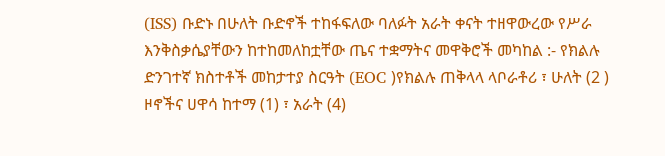(ISS) ቡድኑ በሁለት ቡድኖች ተከፋፍለው ባለፉት አራት ቀናት ተዘዋውረው የሥራ እንቅስቃሴያቸውን ከተከመለከቷቸው ጤና ተቋማትና መዋቅሮች መካከል :- የክልሉ ድንገተኛ ክስተቶች መከታተያ ስርዓት (EOC )የክልሉ ጠቅላላ ላቦራቶሪ ፣ ሁለት (2 ) ዞኖችና ሀዋሳ ከተማ (1) ፣ አራት (4)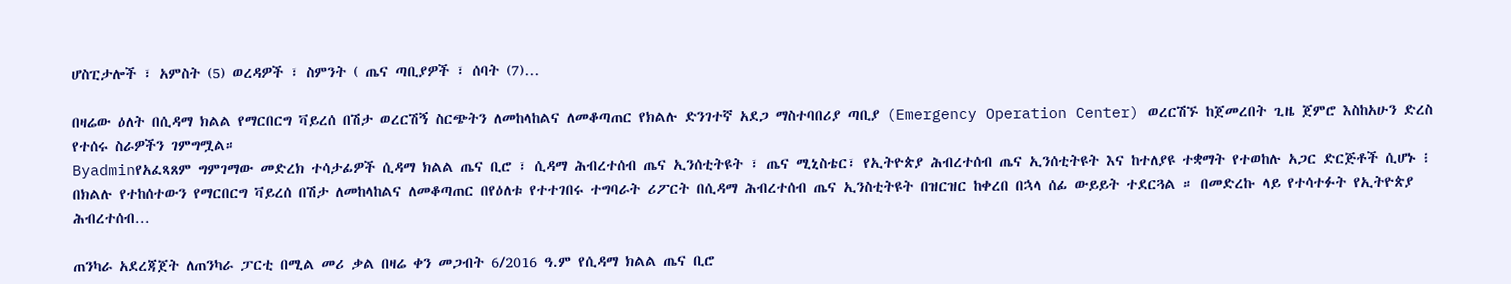ሆስፒታሎች ፣ አምስት (5) ወረዳዎች ፣ ስምንት ( ጤና ጣቢያዎች ፣ ሰባት (7)…

በዛሬው ዕለት በሲዳማ ክልል የማርበርግ ቫይረሰ በሽታ ወረርሽኝ ስርጭትን ለመከላከልና ለመቆጣጠር የክልሉ ድንገተኛ አደጋ ማስተባበሪያ ጣቢያ (Emergency Operation Center) ወረርሽኙ ከጀመረበት ጊዜ ጀምሮ እስከአሁን ድረስ የተሰሩ ስራዎችን ገምግሟል።
Byadminየአፈጻጸም ግምገማው መድረክ ተሳታፊዎች ሲዳማ ክልል ጤና ቢሮ ፣ ሲዳማ ሕብረተሰብ ጤና ኢንሰቲትዩት ፣ ጤና ሚኒስቴር፣ የኢትዮጵያ ሕብረተሰብ ጤና ኢንሰቲትዩት እና ከተለያዩ ተቋማት የተወከሉ አጋር ድርጅቶች ሲሆኑ ፧ በክልሉ የተከሰተውን የማርበርግ ቫይረሰ በሽታ ለመከላከልና ለመቆጣጠር በየዕለቱ የተተገበሩ ተግባራት ሪፖርት በሲዳማ ሕብረተሰብ ጤና ኢንስቲትዩት በዝርዝር ከቀረበ በኋላ ሰፊ ውይይት ተደርጓል ። በመድረኩ ላይ የተሳተፉት የኢትዮጵያ ሕብረተሰብ…

ጠንካራ አደረጃጀት ለጠንካራ ፓርቲ በሚል መሪ ቃል በዛሬ ቀን መጋብት 6/2016 ዓ.ም የሲዳማ ክልል ጤና ቢሮ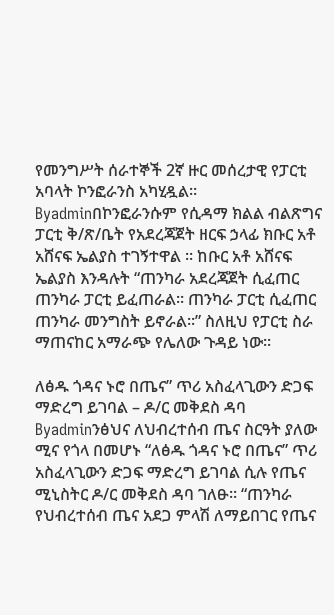የመንግሥት ሰራተኞች 2ኛ ዙር መሰረታዊ የፓርቲ አባላት ኮንፎራንስ አካሂዷል፡፡
Byadminበኮንፎራንሱም የሲዳማ ክልል ብልጽግና ፓርቲ ቅ/ጽ/ቤት የአደረጃጀት ዘርፍ ኃላፊ ክቡር አቶ አሸናፍ ኤልያስ ተገኝተዋል ፡፡ ከቡር አቶ አሸናፍ ኤልያስ እንዳሉት “ጠንካራ አደረጃጀት ሲፈጠር ጠንካራ ፓርቲ ይፈጠራል፡፡ ጠንካራ ፓርቲ ሲፈጠር ጠንካራ መንግስት ይኖራል፡፡” ስለዚህ የፓርቲ ስራ ማጠናከር አማራጭ የሌለው ጉዳይ ነው፡፡

ለፅዱ ጎዳና ኑሮ በጤና” ጥሪ አስፈላጊውን ድጋፍ ማድረግ ይገባል – ዶ/ር መቅደስ ዳባ
Byadminንፅህና ለህብረተሰብ ጤና ስርዓት ያለው ሚና የጎላ በመሆኑ “ለፅዱ ጎዳና ኑሮ በጤና” ጥሪ አስፈላጊውን ድጋፍ ማድረግ ይገባል ሲሉ የጤና ሚኒስትር ዶ/ር መቅደስ ዳባ ገለፁ፡፡ “ጠንካራ የህብረተሰብ ጤና አደጋ ምላሽ ለማይበገር የጤና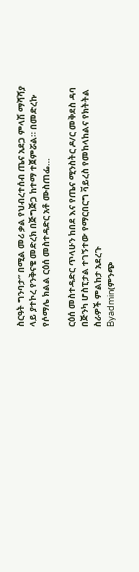ስርዓት ግንባታ” በሚል መሪ ቃል የህብረተሰብ ጤና አደጋ ምላሽ ማሻሻያ ላይ ያተኮረ የንቅናቄ መድረክ በጅግጅጋ ከተማ ተጀምሯል። በመድረኩ የሶማሌ ክልል ርዕሰ መስተዳድር አቶ ሙስጠፌ…

ርዕሰ መስተዳድር ጥላሁን ከበደ እና የጤና ሚንስትር ዶ/ር መቅደስ ዳባ በጅንካ ሆስፒታል ተገኝተው የማርበርግ ቫይረስ የመከላከልና የክትትል ስራዎች ምልከታ አደረጉ
Byadmin(ምንጭ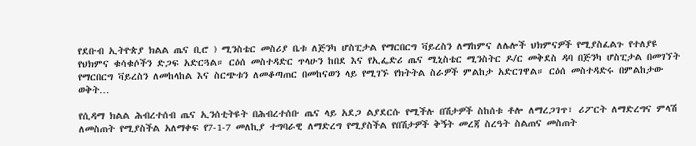የደቡብ ኢትዮጵያ ክልል ጤና ቢሮ ) ሚንስቴር መስሪያ ቤቱ ለጅንካ ሆስፒታል የማርበርግ ቫይረስን ለማከምና ለሌሎች ህክምናዎች የሚያስፈልጉ የተለያዩ የህክምና ቁሳቁሶችን ድጋፍ አድርጓል። ርዕሰ መስተዳድር ጥላሁን ከበደ እና የኢፌድሪ ጤና ሚኒስቴር ሚንስትር ዶ/ር መቅደስ ዳባ በጅንካ ሆስፒታል በመገኘት የማርበርግ ቫይረስን ለመከላከል እና ስርጭቱን ለመቆጣጠር በመከናወን ላይ የሚገኙ የክትትል ስራዎች ምልከታ አድርገዋል። ርዕሰ መስተዳድሩ በምልከታው ወቅት…

የሲዳማ ክልል ሕብረተሰብ ጤና ኢንሰቲትዩት በሕብረተሰቡ ጤና ላይ አደጋ ልያደርሱ የሚችሉ በሽታዎች ስከሰቱ ቶሎ ለማረጋገጥ፣ ሪፖርት ለማድረግና ምላሽ ለመስጠት የሚያስችል አለማቀፍ የ7-1-7 መለኪያ ተግባራዊ ለማድረግ የሚያስችል የበሽታዎች ቅኝት መረጃ ስረዓት ስልጠና መስጠት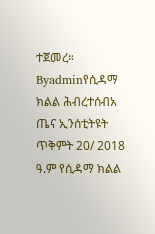ተጀመረ።
Byadminየሲዳማ ክልል ሕብረተሰብአ ጤና ኢንሰቲትዩት ጥቅምት 20/ 2018 ዓ.ም የሲዳማ ክልል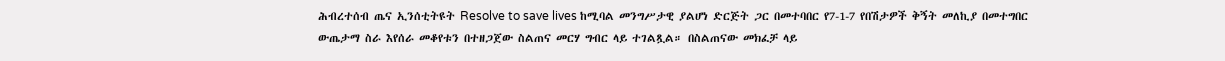ሕብረተሰብ ጤና ኢንሰቲትዩት Resolve to save lives ከሚባል መንግሥታዊ ያልሆነ ድርጅት ጋር በመተባበር የ7-1-7 የበሽታዎች ቅኝት መለኪያ በመተግበር ውጤታማ ስራ እየሰራ መቆየቱን በተዘጋጀው ስልጠና መርሃ ግብር ላይ ተገልጿል። በስልጠናው መክፈቻ ላይ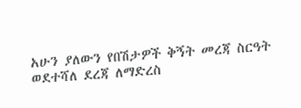አሁን ያለውን የበሽታዎች ቅኝት መረጃ ስርዓት ወደተሻለ ደረጃ ለማድረስ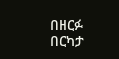በዘርፉ በርካታ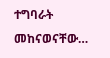ተግባራት መከናወናቸው…